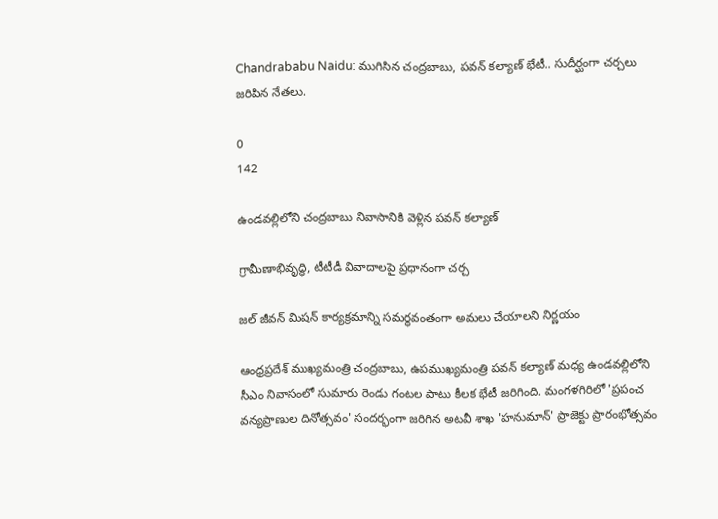Chandrababu Naidu: ముగిసిన చంద్రబాబు, పవన్ కల్యాణ్ భేటీ.. సుదీర్ఘంగా చర్చలు జరిపిన నేతలు.

0
142

ఉండవల్లిలోని చంద్రబాబు నివాసానికి వెళ్లిన పవన్ కల్యాణ్

గ్రామీణాభివృద్ధి, టీటీడీ వివాదాలపై ప్రధానంగా చర్చ

జల్ జీవన్ మిషన్ కార్యక్రమాన్ని సమర్థవంతంగా అమలు చేయాలని నిర్ణయం

ఆంధ్రప్రదేశ్ ముఖ్యమంత్రి చంద్రబాబు, ఉపముఖ్యమంత్రి పవన్ కల్యాణ్ మధ్య ఉండవల్లిలోని సీఎం నివాసంలో సుమారు రెండు గంటల పాటు కీలక భేటీ జరిగింది. మంగళగిరిలో 'ప్రపంచ వన్యప్రాణుల దినోత్సవం' సందర్భంగా జరిగిన అటవీ శాఖ 'హనుమాన్' ప్రాజెక్టు ప్రారంభోత్సవం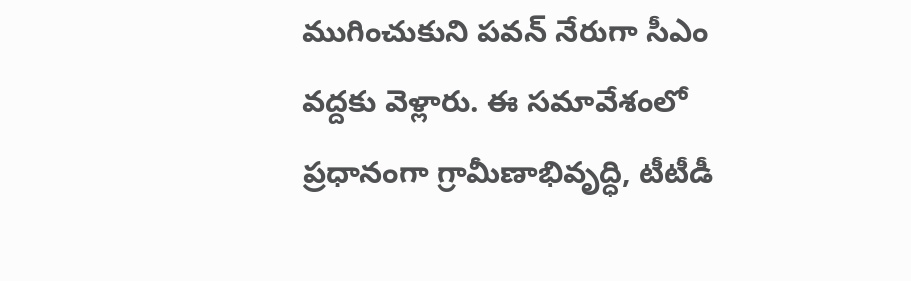ముగించుకుని పవన్ నేరుగా సీఎం వద్దకు వెళ్లారు. ఈ సమావేశంలో ప్రధానంగా గ్రామీణాభివృద్ధి, టీటీడీ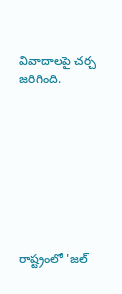వివాదాలపై చర్చ జరిగింది.









రాష్ట్రంలో 'జల్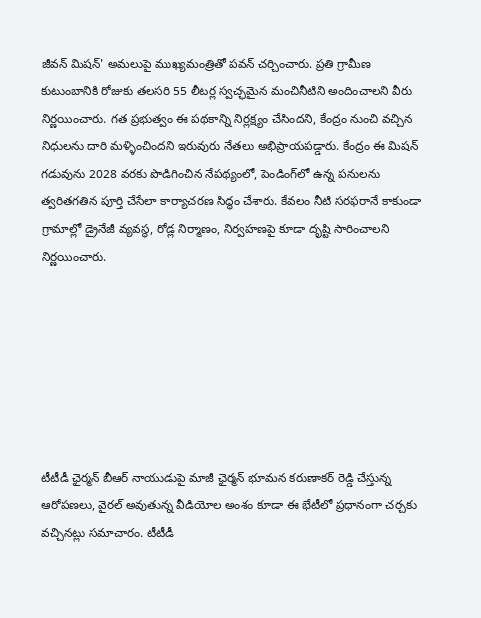జీవన్ మిషన్' అమలుపై ముఖ్యమంత్రితో పవన్ చర్చించారు. ప్రతి గ్రామీణ కుటుంబానికి రోజుకు తలసరి 55 లీటర్ల స్వచ్ఛమైన మంచినీటిని అందించాలని వీరు నిర్ణయించారు. గత ప్రభుత్వం ఈ పథకాన్ని నిర్లక్ష్యం చేసిందని, కేంద్రం నుంచి వచ్చిన నిధులను దారి మళ్ళించిందని ఇరువురు నేతలు అభిప్రాయపడ్డారు. కేంద్రం ఈ మిషన్ గడువును 2028 వరకు పొడిగించిన నేపథ్యంలో, పెండింగ్‌లో ఉన్న పనులను త్వరితగతిన పూర్తి చేసేలా కార్యాచరణ సిద్ధం చేశారు. కేవలం నీటి సరఫరానే కాకుండా గ్రామాల్లో డ్రైనేజీ వ్యవస్థ, రోడ్ల నిర్మాణం, నిర్వహణపై కూడా దృష్టి సారించాలని నిర్ణయించారు.







టీటీడీ ఛైర్మన్ బీఆర్ నాయుడుపై మాజీ ఛైర్మన్ భూమన కరుణాకర్ రెడ్డి చేస్తున్న ఆరోపణలు, వైరల్ అవుతున్న వీడియోల అంశం కూడా ఈ భేటీలో ప్రధానంగా చర్చకు వచ్చినట్లు సమాచారం. టీటీడీ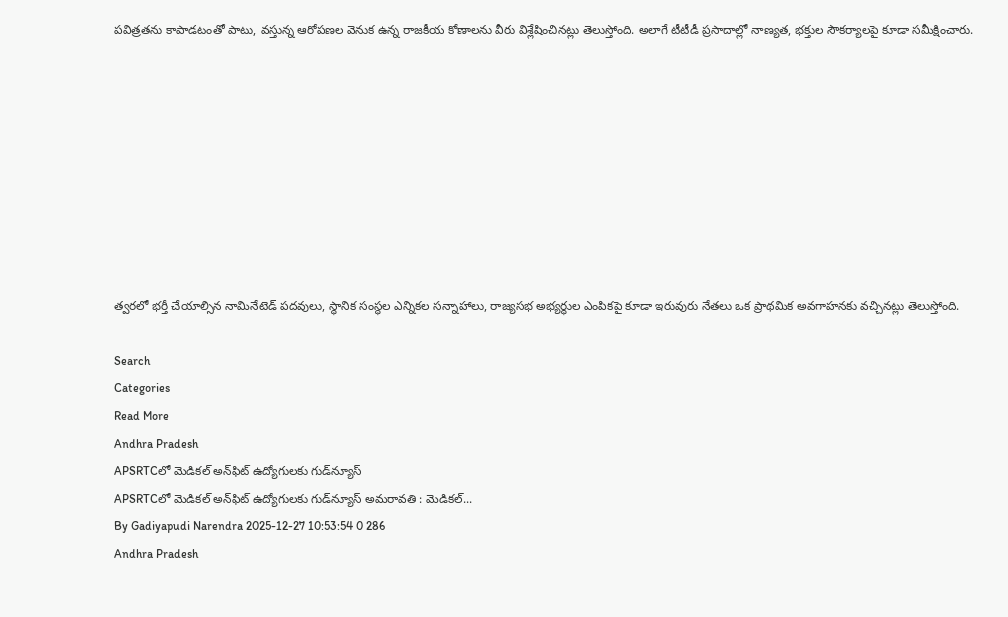పవిత్రతను కాపాడటంతో పాటు, వస్తున్న ఆరోపణల వెనుక ఉన్న రాజకీయ కోణాలను వీరు విశ్లేషించినట్లు తెలుస్తోంది. అలాగే టీటీడీ ప్రసాదాల్లో నాణ్యత, భక్తుల సౌకర్యాలపై కూడా సమీక్షించారు.









త్వరలో భర్తీ చేయాల్సిన నామినేటెడ్ పదవులు, స్థానిక సంస్థల ఎన్నికల సన్నాహాలు, రాజ్యసభ అభ్యర్థుల ఎంపికపై కూడా ఇరువురు నేతలు ఒక ప్రాథమిక అవగాహనకు వచ్చినట్లు తెలుస్తోంది.

Search
Categories
Read More
Andhra Pradesh
APSRTCలో మెడికల్ అన్‌ఫిట్‌ ఉద్యోగులకు గుడ్‌న్యూస్‌
APSRTCలో మెడికల్ అన్‌ఫిట్‌ ఉద్యోగులకు గుడ్‌న్యూస్‌ అమరావతి : మెడికల్...
By Gadiyapudi Narendra 2025-12-27 10:53:54 0 286
Andhra Pradesh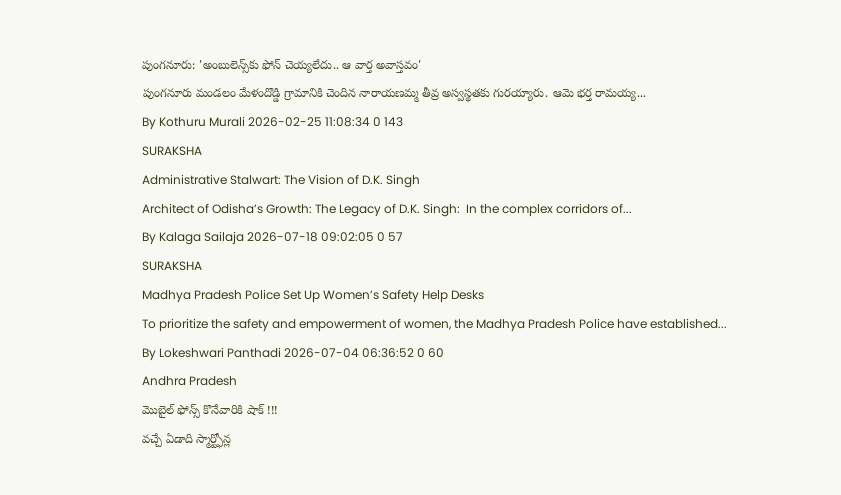పుంగనూరు: 'అంబులెన్స్‌కు ఫోన్ చెయ్యలేదు.. ఆ వార్త అవాస్తవం'
పుంగనూరు మండలం మేళందొడ్డి గ్రామానికి చెందిన నారాయణమ్మ తీవ్ర అస్వస్థతకు గురయ్యారు. ఆమె భర్త రామయ్య...
By Kothuru Murali 2026-02-25 11:08:34 0 143
SURAKSHA
Administrative Stalwart: The Vision of D.K. Singh
Architect of Odisha’s Growth: The Legacy of D.K. Singh:  In the complex corridors of...
By Kalaga Sailaja 2026-07-18 09:02:05 0 57
SURAKSHA
Madhya Pradesh Police Set Up Women’s Safety Help Desks
To prioritize the safety and empowerment of women, the Madhya Pradesh Police have established...
By Lokeshwari Panthadi 2026-07-04 06:36:52 0 60
Andhra Pradesh
మొబైల్ ఫోన్స్ కొనేవారికి షాక్ !!!
వచ్చే ఏడాది స్మార్ట్ఫోన్ల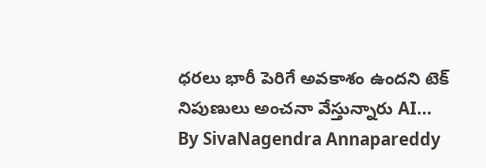ధరలు భారీ పెరిగే అవకాశం ఉందని టెక్ నిపుణులు అంచనా వేస్తున్నారు AI...
By SivaNagendra Annapareddy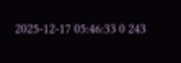2025-12-17 05:46:33 0 243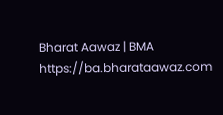Bharat Aawaz | BMA https://ba.bharataawaz.com